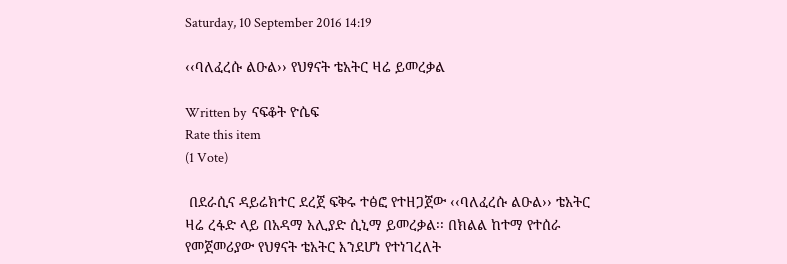Saturday, 10 September 2016 14:19

‹‹ባለፈረሱ ልዑል›› የህፃናት ቴአትር ዛሬ ይመረቃል

Written by  ናፍቆት ዮሴፍ
Rate this item
(1 Vote)

 በደራሲና ዳይሬክተር ደረጀ ፍቅሩ ተፅፎ የተዘጋጀው ‹‹ባለፈረሱ ልዑል›› ቴአትር ዛሬ ረፋድ ላይ በአዳማ አሊያድ ሲኒማ ይመረቃል፡፡ በክልል ከተማ የተሰራ የመጀመሪያው የህፃናት ቴአትር እንደሆነ የተነገረለት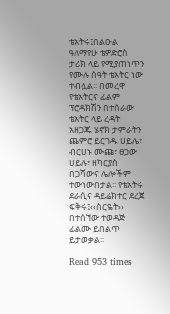ቴአትሩ፤በልዑል ዓለማየሁ ቴዎድሮስ ታሪክ ላይ የሚያጠነጥን የሙሉ ሰዓት ቴአትር ነው ተብሏል፡፡ በመረዋ የቴአትርና ፊልም ፕሮዳክሽን በተሰራው ቴአትር ላይ ረዳት አዘጋጁ ሄኖክ ታምራትን ጨምሮ ይርገዱ ሀይሌ፣ ብርሀኑ ሙጩ፣ ፀጋው ሀይሉ፣ ዘካርያስ በጋሻውና ሌሎችም ተውነውበታል፡፡ የቴአትሩ ደራሲና ዳይሬክተር ደረጀ ፍቅሩ፤‹‹ስርዬት›› በተሰኘው ተወዳጅ ፊልሙ ይበልጥ ይታወቃል፡፡

Read 953 times